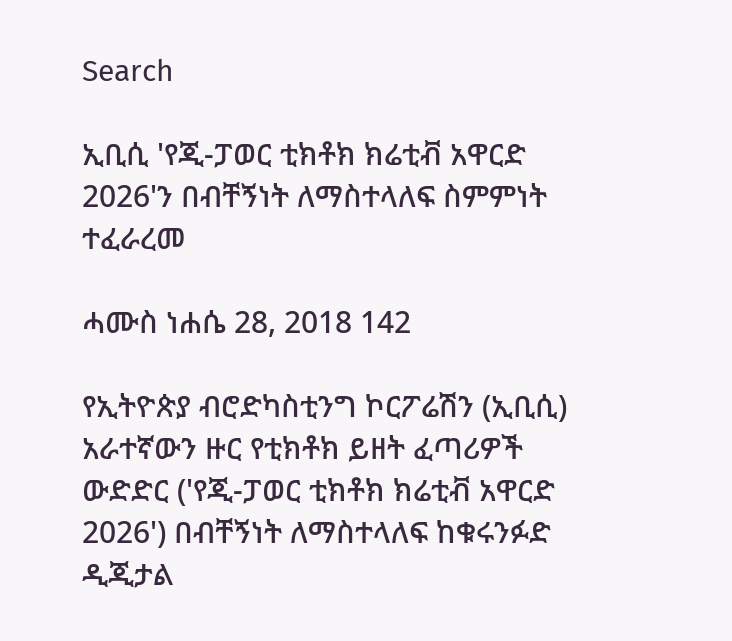Search

ኢቢሲ 'የጂ-ፓወር ቲክቶክ ክሬቲቭ አዋርድ 2026'ን በብቸኝነት ለማስተላለፍ ስምምነት ተፈራረመ

ሓሙስ ነሐሴ 28, 2018 142

የኢትዮጵያ ብሮድካስቲንግ ኮርፖሬሽን (ኢቢሲ) አራተኛውን ዙር የቲክቶክ ይዘት ፈጣሪዎች ውድድር ('የጂ-ፓወር ቲክቶክ ክሬቲቭ አዋርድ 2026') በብቸኝነት ለማስተላለፍ ከቁሩንፉድ ዲጂታል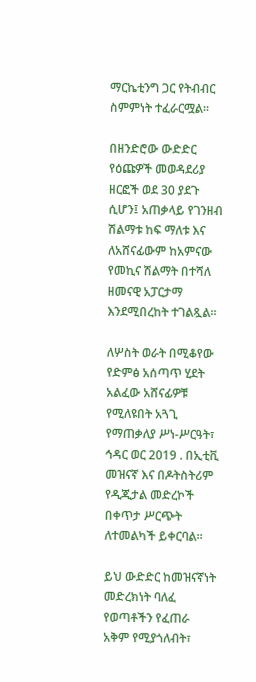ማርኬቲንግ ጋር የትብብር ስምምነት ተፈራርሟል።

በዘንድሮው ውድድር የዕጩዎች መወዳደሪያ ዘርፎች ወደ 30 ያደጉ ሲሆን፤ አጠቃላይ የገንዘብ ሽልማቱ ከፍ ማለቱ እና ለአሸናፊውም ከአምናው የመኪና ሽልማት በተሻለ ዘመናዊ አፓርታማ እንደሚበረከት ተገልጿል።

ለሦስት ወራት በሚቆየው የድምፅ አሰጣጥ ሂደት አልፈው አሸናፊዎቹ የሚለዩበት አጓጊ የማጠቃለያ ሥነ-ሥርዓት፣ ኅዳር ወር 2019 . በኢቲቪ መዝናኛ እና በዶትስትሪም የዲጂታል መድረኮች በቀጥታ ሥርጭት ለተመልካች ይቀርባል።

ይህ ውድድር ከመዝናኛነት መድረክነት ባለፈ የወጣቶችን የፈጠራ አቅም የሚያጎለብት፣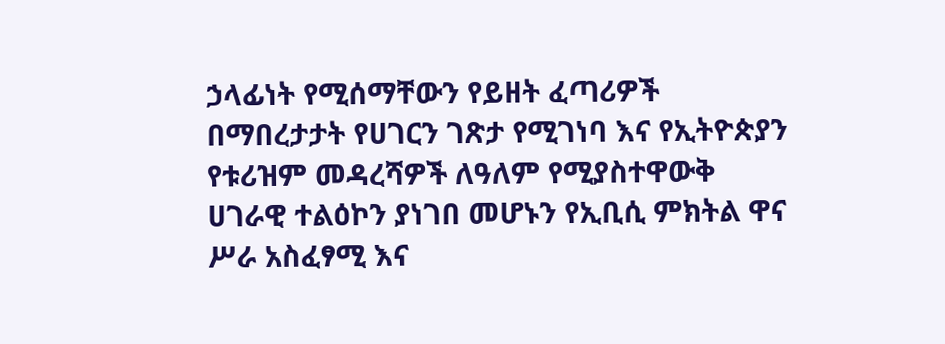ኃላፊነት የሚሰማቸውን የይዘት ፈጣሪዎች በማበረታታት የሀገርን ገጽታ የሚገነባ እና የኢትዮጵያን የቱሪዝም መዳረሻዎች ለዓለም የሚያስተዋውቅ ሀገራዊ ተልዕኮን ያነገበ መሆኑን የኢቢሲ ምክትል ዋና ሥራ አስፈፃሚ እና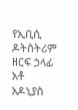የኢቢሲ ዶትስትሪም ዘርፍ ኃላፊ አቶ አዶኒያስ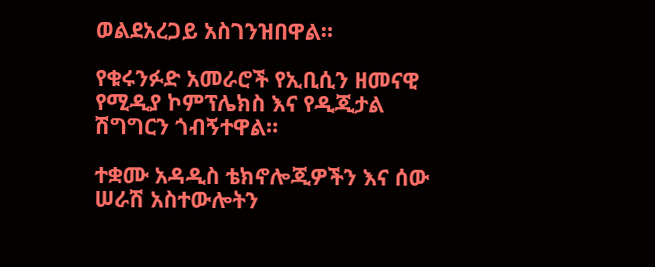ወልደአረጋይ አስገንዝበዋል።

የቁሩንፉድ አመራሮች የኢቢሲን ዘመናዊ የሚዲያ ኮምፕሌክስ እና የዲጂታል ሽግግርን ጎብኝተዋል።

ተቋሙ አዳዲስ ቴክኖሎጂዎችን እና ሰው ሠራሽ አስተውሎትን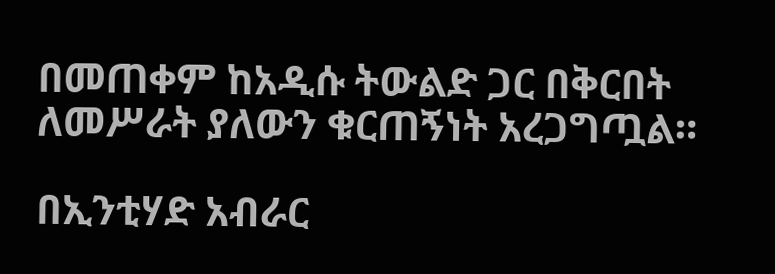በመጠቀም ከአዲሱ ትውልድ ጋር በቅርበት ለመሥራት ያለውን ቁርጠኝነት አረጋግጧል።

በኢንቲሃድ አብራር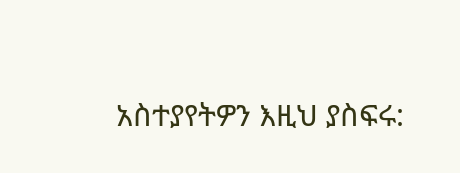አስተያየትዎን እዚህ ያስፍሩ: